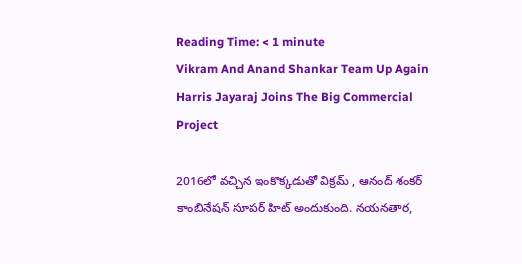Reading Time: < 1 minute
Vikram And Anand Shankar Team Up Again Harris Jayaraj Joins The Big Commercial Project

2016లో వచ్చిన ఇంకొక్కడుతో విక్రమ్ , ఆనంద్ శంకర్ కాంబినేషన్ సూపర్ హిట్ అందుకుంది. నయనతార,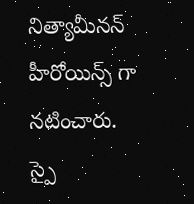నిత్యామీనన్ హీరోయిన్స్ గా నటించారు. స్పై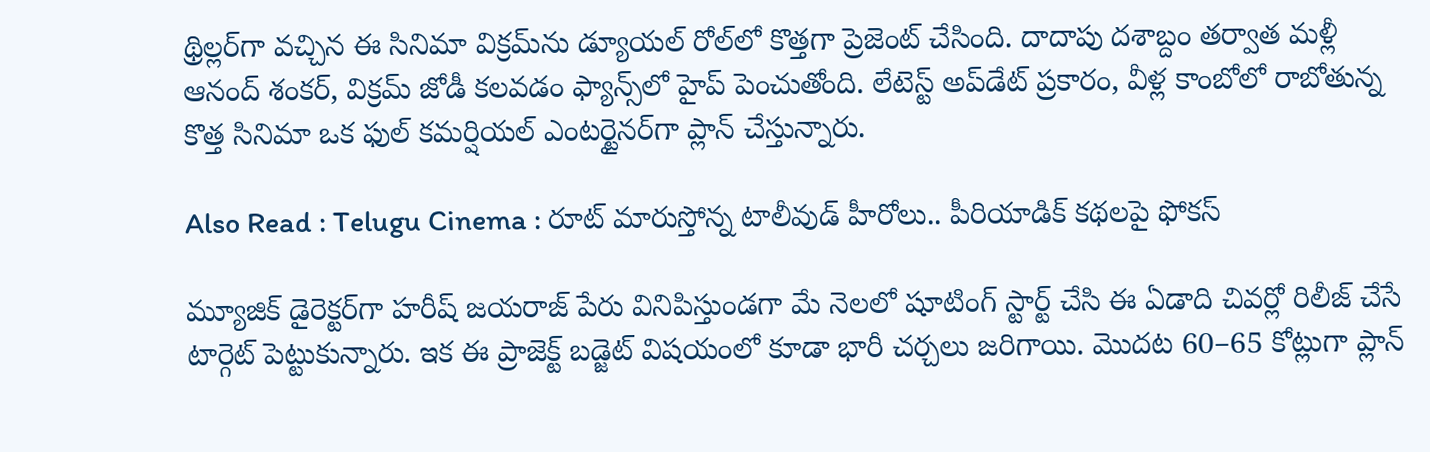థ్రిల్లర్‌గా వచ్చిన ఈ సినిమా విక్రమ్‌ను డ్యూయల్ రోల్‌లో కొత్తగా ప్రెజెంట్ చేసింది. దాదాపు దశాబ్దం తర్వాత మళ్లీ ఆనంద్ శంకర్, విక్రమ్ జోడీ కలవడం ఫ్యాన్స్‌లో హైప్ పెంచుతోంది. లేటెస్ట్ అప్‌డేట్ ప్రకారం, వీళ్ల కాంబోలో రాబోతున్న కొత్త సినిమా ఒక ఫుల్ కమర్షియల్ ఎంటర్టైనర్‌గా ప్లాన్ చేస్తున్నారు.

Also Read : Telugu Cinema : రూట్ మారుస్తోన్న టాలీవుడ్ హీరోలు.. పీరియాడిక్ కథలపై ఫోకస్

మ్యూజిక్ డైరెక్టర్‌గా హరీష్ జయరాజ్ పేరు వినిపిస్తుండగా మే నెలలో షూటింగ్ స్టార్ట్ చేసి ఈ ఏడాది చివర్లో రిలీజ్ చేసే టార్గెట్ పెట్టుకున్నారు. ఇక ఈ ప్రాజెక్ట్ బడ్జెట్ విషయంలో కూడా భారీ చర్చలు జరిగాయి. మొదట 60–65 కోట్లుగా ప్లాన్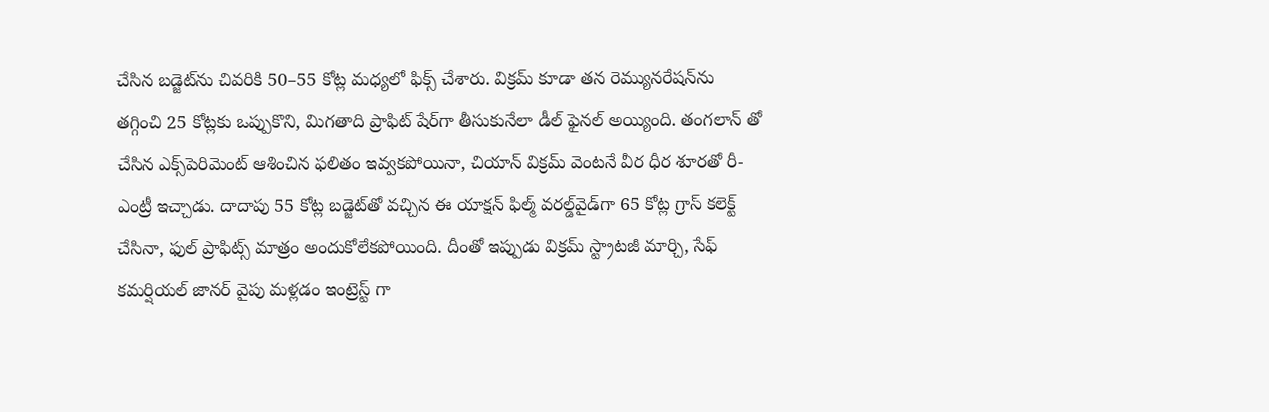చేసిన బడ్జెట్‌ను చివరికి 50–55 కోట్ల మధ్యలో ఫిక్స్ చేశారు. విక్రమ్ కూడా తన రెమ్యునరేషన్‌ను తగ్గించి 25 కోట్లకు ఒప్పుకొని, మిగతాది ప్రాఫిట్ షేర్‌గా తీసుకునేలా డీల్ ఫైనల్ అయ్యింది. తంగలాన్ తో చేసిన ఎక్స్‌పెరిమెంట్ ఆశించిన ఫలితం ఇవ్వకపోయినా, చియాన్ విక్రమ్ వెంటనే వీర ధీర శూరతో రీ-ఎంట్రీ ఇచ్చాడు. దాదాపు 55 కోట్ల బడ్జెట్‌తో వచ్చిన ఈ యాక్షన్ ఫిల్మ్ వరల్డ్‌వైడ్‌గా 65 కోట్ల గ్రాస్ కలెక్ట్ చేసినా, ఫుల్ ప్రాఫిట్స్ మాత్రం అందుకోలేకపోయింది. దీంతో ఇప్పుడు విక్రమ్ స్ట్రాటజీ మార్చి, సేఫ్ కమర్షియల్ జానర్ వైపు మళ్లడం ఇంట్రెస్ట్ గా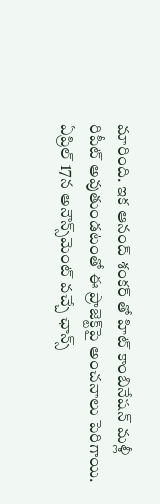మారింది. ఇక ఆనంద్ శంకర్ తో హిట్ కాంబినేషన్ మళ్లీ రిపీట్ అవుతుండటంతో ఈ ప్రాజెక్ట్‌పై అంచనాలు పెరిగాయి. ఏప్రిల్ 17న అనౌన్స్‌మెంట్ వచ్చే ఛాన్స్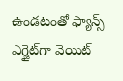ఉండటంతో ఫ్యాన్స్ ఎగ్జైట్‌గా వెయిట్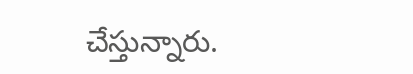చేస్తున్నారు.